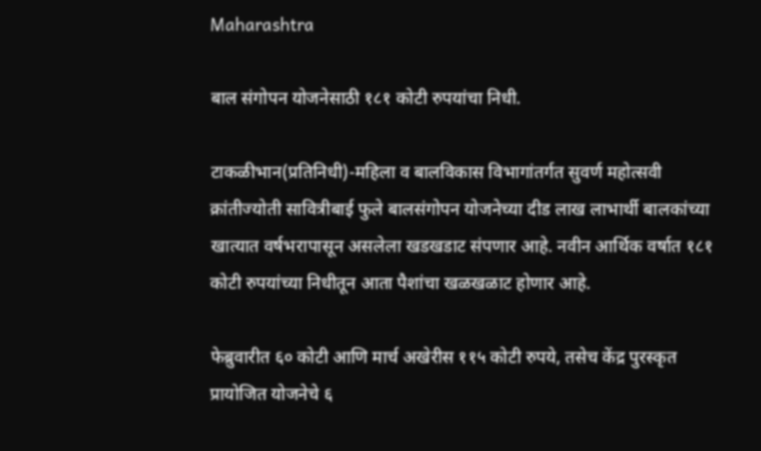Maharashtra

बाल संगोपन योजनेसाठी १८१ कोटी रुपयांचा निधी.

टाकळीभान(प्रतिनिधी)-महिला व बालविकास विभागांतर्गत सुवर्ण महोत्सवी क्रांतीज्योती सावित्रीबाई फुले बालसंगोपन योजनेच्या दीड लाख लाभार्थी बालकांच्या खात्यात वर्षभरापासून असलेला खडखडाट संपणार आहे. नवीन आर्थिक वर्षात १८१ कोटी रुपयांच्या निधीतून आता पैशांचा खळखळाट होणार आहे.

फेब्रुवारीत ६० कोटी आणि मार्च अखेरीस ११५ कोटी रुपये, तसेच केंद्र पुरस्कृत प्रायोजित योजनेचे ६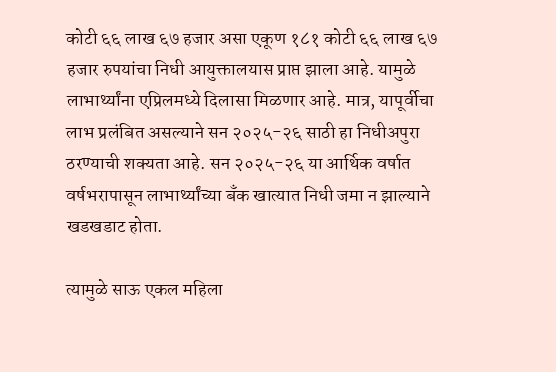कोटी ६६ लाख ६७ हजार असा एकूण १८१ कोटी ६६ लाख ६७ हजार रुपयांचा निधी आयुक्तालयास प्राप्त झाला आहे. यामुळे लाभार्थ्यांना एप्रिलमध्ये दिलासा मिळणार आहे. मात्र, यापूर्वीचा लाभ प्रलंबित असल्याने सन २०२५-२६ साठी हा निधीअपुरा ठरण्याची शक्यता आहे. सन २०२५-२६ या आर्थिक वर्षात वर्षभरापासून लाभार्थ्यांच्या बँक खात्यात निधी जमा न झाल्याने खडखडाट होता.

त्यामुळे साऊ एकल महिला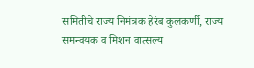समितीचे राज्य निमंत्रक हेरंब कुलकर्णी, राज्य समन्वयक व मिशन वात्सल्य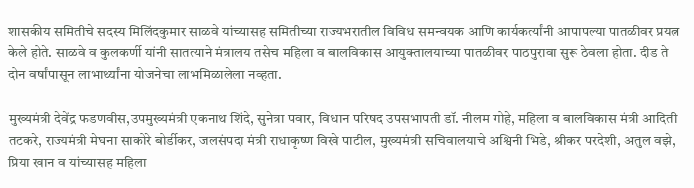शासकीय समितीचे सदस्य मिलिंदकुमार साळवे यांच्यासह समितीच्या राज्यभरातील विविध समन्वयक आणि कार्यकर्त्यांनी आपापल्या पातळीवर प्रयत्न केले होते. साळवे व कुलकर्णी यांनी सातत्याने मंत्रालय तसेच महिला व बालविकास आयुक्तालयाच्या पातळीवर पाठपुरावा सुरू ठेवला होता. दीड ते दोन वर्षांपासून लाभार्थ्यांना योजनेचा लाभमिळालेला नव्हता.

मुख्यमंत्री देवेंद्र फडणवीस,उपमुख्यमंत्री एकनाथ शिंदे, सुनेत्रा पवार, विधान परिषद उपसभापती डॉ. नीलम गोहे, महिला व बालविकास मंत्री आदिती तटकरे, राज्यमंत्री मेघना साकोरे बोर्डीकर, जलसंपदा मंत्री राधाकृष्ण विखे पाटील, मुख्यमंत्री सचिवालयाचे अश्विनी भिडे, श्रीकर परदेशी, अतुल वझे, प्रिया खान व यांच्यासह महिला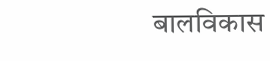बालविकास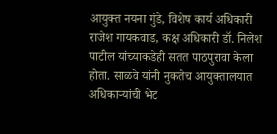आयुक्त नयना गुंडे, विशेष कार्य अधिकारी राजेश गायकवाड, कक्ष अधिकारी डॉ. निलेश पाटील यांच्याकडेही सतत पाठपुरावा केला होता. साळवे यांनी नुकतेच आयुक्तालयात अधिकाऱ्यांची भेट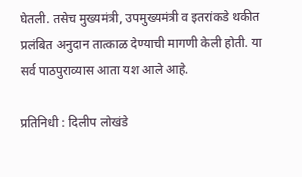घेतली. तसेच मुख्यमंत्री, उपमुख्यमंत्री व इतरांकडे थकीत प्रलंबित अनुदान तात्काळ देण्याची मागणी केली होती. या सर्व पाठपुराव्यास आता यश आले आहे.

प्रतिनिधी : दिलीप लोखंडे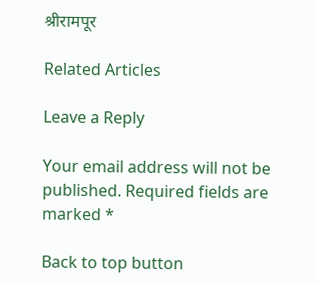श्रीरामपूर

Related Articles

Leave a Reply

Your email address will not be published. Required fields are marked *

Back to top button